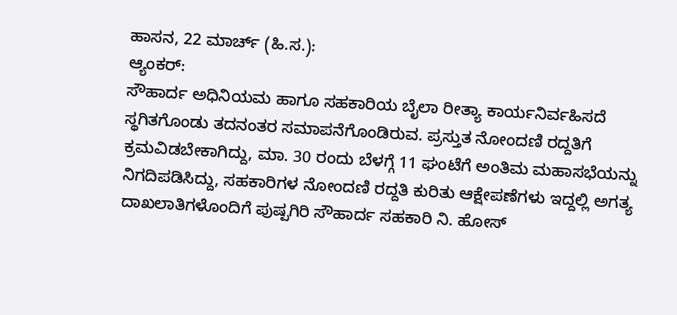ಹಾಸನ, 22 ಮಾರ್ಚ್ (ಹಿ.ಸ.):
ಆ್ಯಂಕರ್:
ಸೌಹಾರ್ದ ಅಧಿನಿಯಮ ಹಾಗೂ ಸಹಕಾರಿಯ ಬೈಲಾ ರೀತ್ಯಾ ಕಾರ್ಯನಿರ್ವಹಿಸದೆ ಸ್ಥಗಿತಗೊಂಡು ತದನಂತರ ಸಮಾಪನೆಗೊಂಡಿರುವ. ಪ್ರಸ್ತುತ ನೋಂದಣಿ ರದ್ದತಿಗೆ ಕ್ರಮವಿಡಬೇಕಾಗಿದ್ದು, ಮಾ. 30 ರಂದು ಬೆಳಗ್ಗೆ 11 ಘಂಟೆಗೆ ಅಂತಿಮ ಮಹಾಸಭೆಯನ್ನು ನಿಗದಿಪಡಿಸಿದ್ದು, ಸಹಕಾರಿಗಳ ನೋಂದಣಿ ರದ್ದತಿ ಕುರಿತು ಆಕ್ಷೇಪಣೆಗಳು ಇದ್ದಲ್ಲಿ ಅಗತ್ಯ ದಾಖಲಾತಿಗಳೊಂದಿಗೆ ಪುಷ್ಪಗಿರಿ ಸೌಹಾರ್ದ ಸಹಕಾರಿ ನಿ. ಹೋಸ್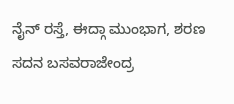ನೈನ್ ರಸ್ತೆ, ಈದ್ಗಾ ಮುಂಭಾಗ, ಶರಣ ಸದನ ಬಸವರಾಜೇಂದ್ರ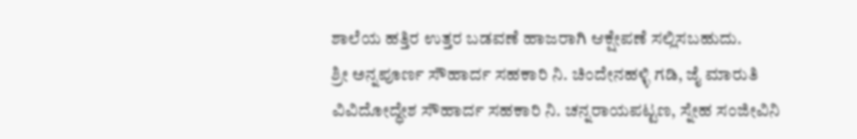ಶಾಲೆಯ ಹತ್ತಿರ ಉತ್ತರ ಬಡವಣೆ ಹಾಜರಾಗಿ ಆಕ್ಷೇಪಣೆ ಸಲ್ಲಿಸಬಹುದು.
ಶ್ರೀ ಅನ್ನಪೂರ್ಣ ಸೌಹಾರ್ದ ಸಹಕಾರಿ ನಿ. ಚಿಂದೇನಹಳ್ಳಿ ಗಡಿ, ಜೈ ಮಾರುತಿ ವಿವಿದೋದ್ಧೇಶ ಸೌಹಾರ್ದ ಸಹಕಾರಿ ನಿ. ಚನ್ನರಾಯಪಟ್ಟಣ, ಸ್ನೇಹ ಸಂಜೀವಿನಿ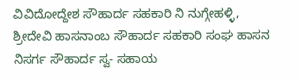ವಿವಿದೋದ್ದೇಶ ಸೌಹಾರ್ದ ಸಹಕಾರಿ ನಿ ನುಗ್ಗೇಹಳ್ಳಿ, ಶ್ರೀದೇವಿ ಹಾಸನಾಂಬ ಸೌಹಾರ್ದ ಸಹಕಾರಿ ಸಂಘ ಹಾಸನ ನಿಸರ್ಗ ಸೌಹಾರ್ದ ಸ್ವ- ಸಹಾಯ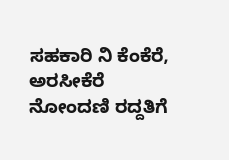ಸಹಕಾರಿ ನಿ ಕೆಂಕೆರೆ, ಅರಸೀಕೆರೆ ನೋಂದಣಿ ರದ್ದತಿಗೆ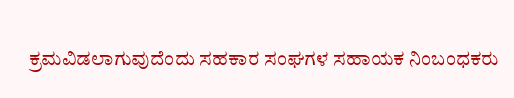ಕ್ರಮವಿಡಲಾಗುವುದೆಂದು ಸಹಕಾರ ಸಂಘಗಳ ಸಹಾಯಕ ನಿಂಬಂಧಕರು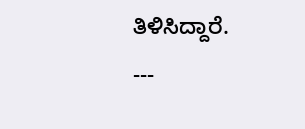ತಿಳಿಸಿದ್ದಾರೆ.
---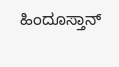ಹಿಂದೂಸ್ತಾನ್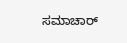ಸಮಾಚಾರ್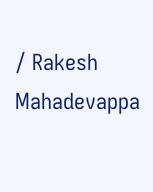/ Rakesh Mahadevappa